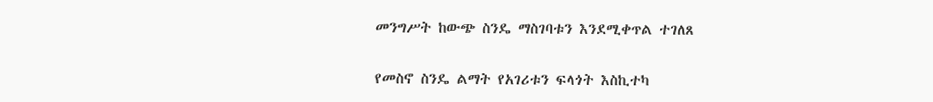መንግሥት ከውጭ ስንዴ ማስገባቱን እንደሚቀጥል ተገለጸ

የመስኖ ስንዴ ልማት የአገሪቱን ፍላጎት እስኪተካ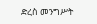ድረስ መንግሥት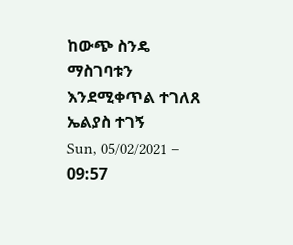ከውጭ ስንዴ ማስገባቱን እንደሚቀጥል ተገለጸ
ኤልያስ ተገኝ
Sun, 05/02/2021 – 09:57